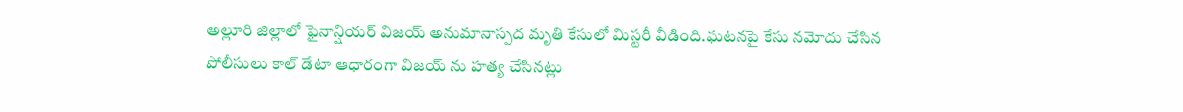అల్లూరి జిల్లాలో ఫైనాన్షియర్ విజయ్ అనుమానాస్పద మృతి కేసులో మిస్టరీ వీడింది.ఘటనపై కేసు నమోదు చేసిన పోలీసులు కాల్ డేటా ఆధారంగా విజయ్ ను హత్య చేసినట్లు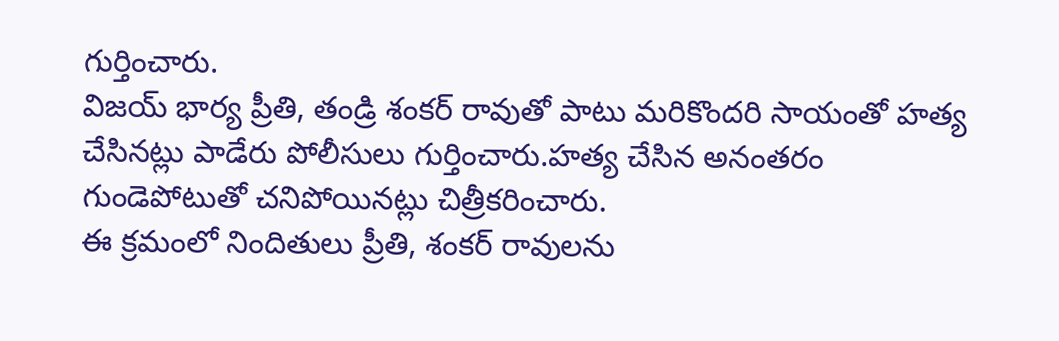గుర్తించారు.
విజయ్ భార్య ప్రీతి, తండ్రి శంకర్ రావుతో పాటు మరికొందరి సాయంతో హత్య చేసినట్లు పాడేరు పోలీసులు గుర్తించారు.హత్య చేసిన అనంతరం గుండెపోటుతో చనిపోయినట్లు చిత్రీకరించారు.
ఈ క్రమంలో నిందితులు ప్రీతి, శంకర్ రావులను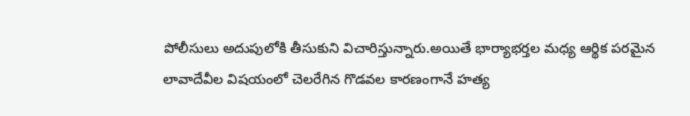పోలీసులు అదుపులోకి తీసుకుని విచారిస్తున్నారు.అయితే భార్యాభర్తల మధ్య ఆర్థిక పరమైన లావాదేవీల విషయంలో చెలరేగిన గొడవల కారణంగానే హత్య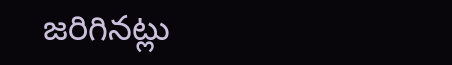జరిగినట్లు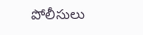పోలీసులు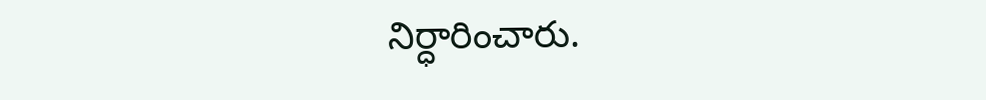నిర్ధారించారు.